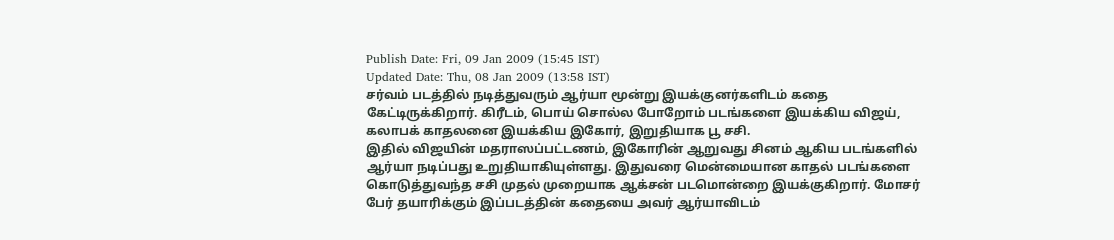Publish Date: Fri, 09 Jan 2009 (15:45 IST)
Updated Date: Thu, 08 Jan 2009 (13:58 IST)
சர்வம் படத்தில் நடித்துவரும் ஆர்யா மூன்று இயக்குனர்களிடம் கதை கேட்டிருக்கிறார். கிரீடம், பொய் சொல்ல போறோம் படங்களை இயக்கிய விஜய், கலாபக் காதலனை இயக்கிய இகோர், இறுதியாக பூ சசி.
இதில் விஜயின் மதராஸப்பட்டணம், இகோரின் ஆறுவது சினம் ஆகிய படங்களில் ஆர்யா நடிப்பது உறுதியாகியுள்ளது. இதுவரை மென்மையான காதல் படங்களை கொடுத்துவந்த சசி முதல் முறையாக ஆக்சன் படமொன்றை இயக்குகிறார். மோசர் பேர் தயாரிக்கும் இப்படத்தின் கதையை அவர் ஆர்யாவிடம்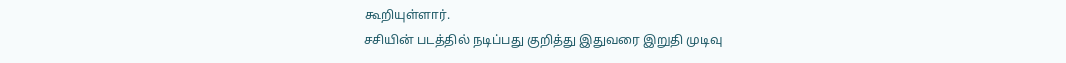கூறியுள்ளார்.
சசியின் படத்தில் நடிப்பது குறித்து இதுவரை இறுதி முடிவு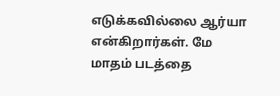எடுக்கவில்லை ஆர்யா என்கிறார்கள். மே மாதம் படத்தை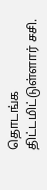தொடங்க திட்டமிட்டுள்ளார் சசி.